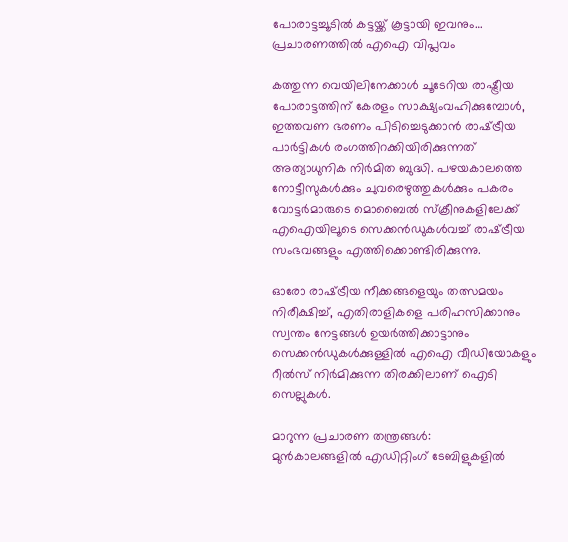പോരാട്ടച്ചൂടിൽ കട്ടയ്ക്ക് കൂട്ടായി ഇവനും… പ്രചാരണത്തിൽ എഐ വിപ്ലവം

കത്തുന്ന വെയിലിനേക്കാൾ ചൂടേറിയ രാഷ്ട്രീയ പോരാട്ടത്തിന് കേരളം സാക്ഷ്യംവഹിക്കുമ്പോൾ, ഇത്തവണ ഭരണം പിടിച്ചെടുക്കാൻ രാഷ്‌ട്രീയ പാർട്ടികൾ രംഗത്തിറക്കിയിരിക്കുന്നത് അത്യാധുനിക നിർമിത ബുദ്ധി. പഴയകാലത്തെ നോട്ടീസുകൾക്കും ചുവരെഴുത്തുകൾക്കും പകരം വോട്ടർമാരുടെ മൊബൈൽ സ്ക്രീനുകളിലേക്ക് എഐയിലൂടെ സെക്കന്‍ഡുകൾവച്ച് രാഷ്‌ട്രീയ സംഭവങ്ങളും എത്തിക്കൊണ്ടിരിക്കുന്നു.

ഓരോ രാഷ്‌ട്രീയ നീക്കങ്ങളെയും തത്സമയം നിരീക്ഷിച്ച്, എതിരാളികളെ പരിഹസിക്കാനും സ്വന്തം നേട്ടങ്ങൾ ഉയർത്തിക്കാട്ടാനും സെക്കൻഡുകൾക്കുള്ളിൽ എഐ വീഡിയോകളും റീൽസ് നിർമിക്കുന്ന തിരക്കിലാണ് ഐടി സെല്ലുകൾ.

മാറുന്ന പ്രചാരണ തന്ത്രങ്ങൾ:
മുൻകാലങ്ങളിൽ എഡിറ്റിംഗ് ടേബിളുകളിൽ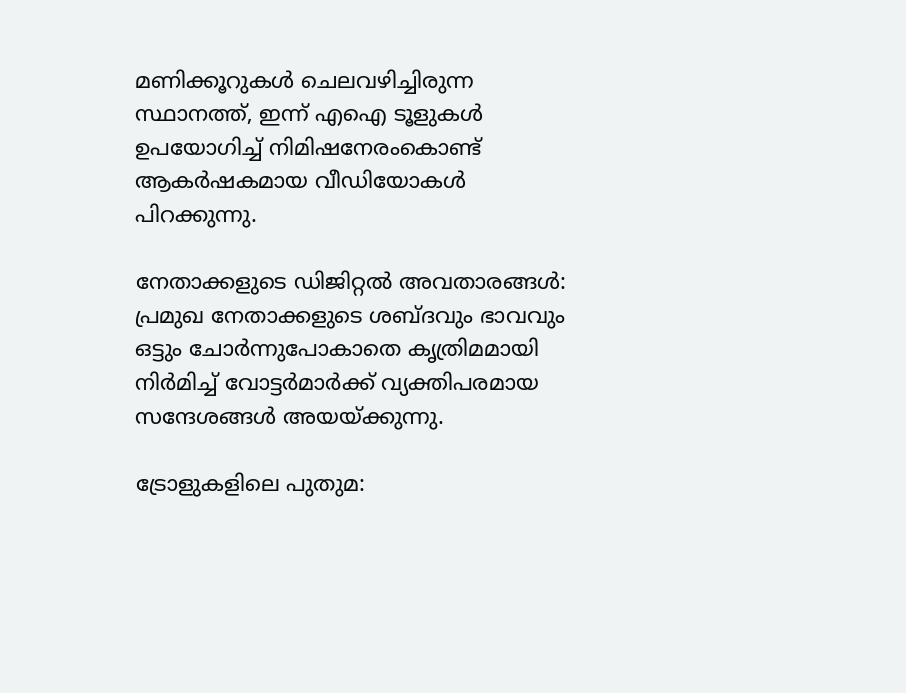മണിക്കൂറുകൾ ചെലവഴിച്ചിരുന്ന സ്ഥാനത്ത്, ഇന്ന് എഐ ടൂളുകൾ ഉപയോഗിച്ച് നിമിഷനേരംകൊണ്ട് ആകർഷകമായ വീഡിയോകൾ പിറക്കുന്നു.

നേതാക്കളുടെ ഡിജിറ്റൽ അവതാരങ്ങൾ:
പ്രമുഖ നേതാക്കളുടെ ശബ്ദവും ഭാവവും ഒട്ടും ചോർന്നുപോകാതെ കൃത്രിമമായി നിർമിച്ച് വോട്ടർമാർക്ക് വ്യക്തിപരമായ സന്ദേശങ്ങൾ അയയ്ക്കുന്നു.

ട്രോളുകളിലെ പുതുമ: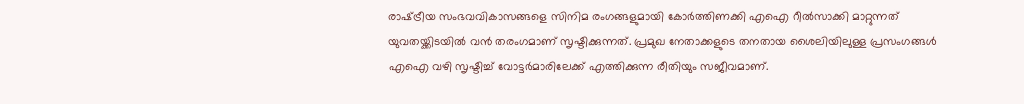രാഷ്‌ട്രീയ സംഭവവികാസങ്ങളെ സിനിമ രംഗങ്ങളുമായി കോർത്തിണക്കി എഐ റീൽസാക്കി മാറ്റുന്നത് യുവതയ്ക്കിടയിൽ വൻ തരംഗമാണ് സൃഷ്ടിക്കുന്നത്. പ്രമുഖ നേതാക്കളുടെ തനതായ ശൈലിയിലുള്ള പ്രസംഗങ്ങൾ എഐ വഴി സൃഷ്ടിച്ച് വോട്ടർമാരിലേക്ക് എത്തിക്കുന്ന രീതിയും സജീവമാണ്.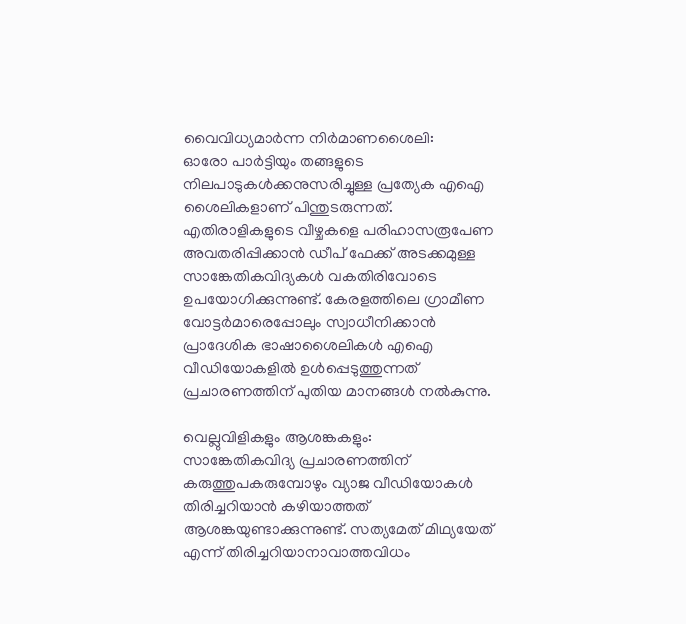വൈവിധ്യമാർന്ന നിർമാണശൈലി:
ഓരോ പാർട്ടിയും തങ്ങളുടെ നിലപാടുകൾക്കനുസരിച്ചുള്ള പ്രത്യേക എഐ ശൈലികളാണ് പിന്തുടരുന്നത്. എതിരാളികളുടെ വീഴ്ചകളെ പരിഹാസരൂപേണ അവതരിപ്പിക്കാൻ ഡീപ് ഫേക്ക് അടക്കമുള്ള സാങ്കേതികവിദ്യകൾ വകതിരിവോടെ ഉപയോഗിക്കുന്നുണ്ട്. കേരളത്തിലെ ഗ്രാമീണ വോട്ടർമാരെപ്പോലും സ്വാധീനിക്കാൻ പ്രാദേശിക ഭാഷാശൈലികൾ എഐ വീഡിയോകളിൽ ഉൾപ്പെടുത്തുന്നത് പ്രചാരണത്തിന് പുതിയ മാനങ്ങൾ നൽകുന്നു.

വെല്ലുവിളികളും ആശങ്കകളും:
സാങ്കേതികവിദ്യ പ്രചാരണത്തിന് കരുത്തുപകരുമ്പോഴും വ്യാജ വീഡിയോകൾ തിരിച്ചറിയാൻ കഴിയാത്തത് ആശങ്കയുണ്ടാക്കുന്നുണ്ട്. സത്യമേത് മിഥ്യയേത് എന്ന് തിരിച്ചറിയാനാവാത്തവിധം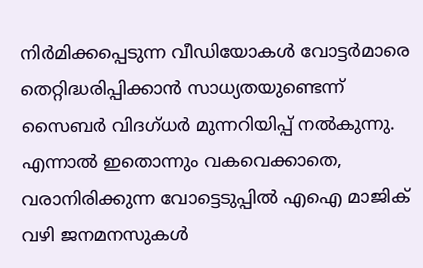നിർമിക്കപ്പെടുന്ന വീഡിയോകൾ വോട്ടർമാരെ തെറ്റിദ്ധരിപ്പിക്കാൻ സാധ്യതയുണ്ടെന്ന് സൈബർ വിദഗ്ധർ മുന്നറിയിപ്പ് നൽകുന്നു. എന്നാൽ ഇതൊന്നും വകവെക്കാതെ, വരാനിരിക്കുന്ന വോട്ടെടുപ്പിൽ എഐ മാജിക് വഴി ജനമനസുകൾ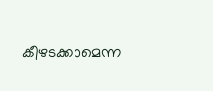കീഴടക്കാമെന്ന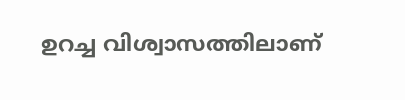ഉറച്ച വിശ്വാസത്തിലാണ്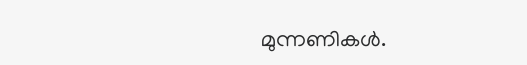മുന്നണികള്‍.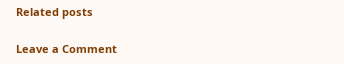Related posts

Leave a Comment